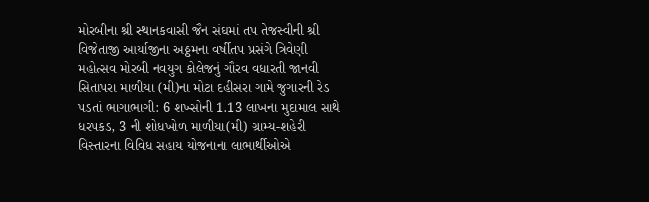મોરબીના શ્રી સ્થાનકવાસી જૈન સંઘમાં તપ તેજસ્વીની શ્રી વિજેતાજી આર્યાજીના અઠ્ઠમના વર્ષીતપ પ્રસંગે ત્રિવેણી મહોત્સવ મોરબી નવયુગ કોલેજનું ગૌરવ વધારતી જાનવી સિતાપરા માળીયા (મી)ના મોટા દહીસરા ગામે જુગારની રેડ પડતાં ભાગાભાગી: 6 શખ્સોની 1.13 લાખના મુદામાલ સાથે ધરપકડ, 3 ની શોધખોળ માળીયા(મી) ગ્રામ્ય-શહેરી વિસ્તારના વિવિધ સહાય યોજનાના લાભાર્થીઓએ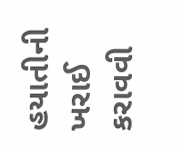હયાતીની ખરાઈ કરાવવી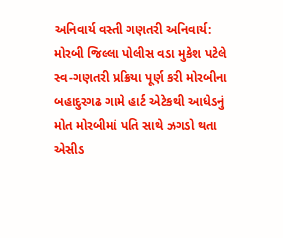અનિવાર્ય વસ્તી ગણતરી અનિવાર્ય: મોરબી જિલ્લા પોલીસ વડા મુકેશ પટેલે સ્વ-ગણતરી પ્રક્રિયા પૂર્ણ કરી મોરબીના બહાદુરગઢ ગામે હાર્ટ એટેકથી આધેડનું મોત મોરબીમાં પતિ સાથે ઝગડો થતા એસીડ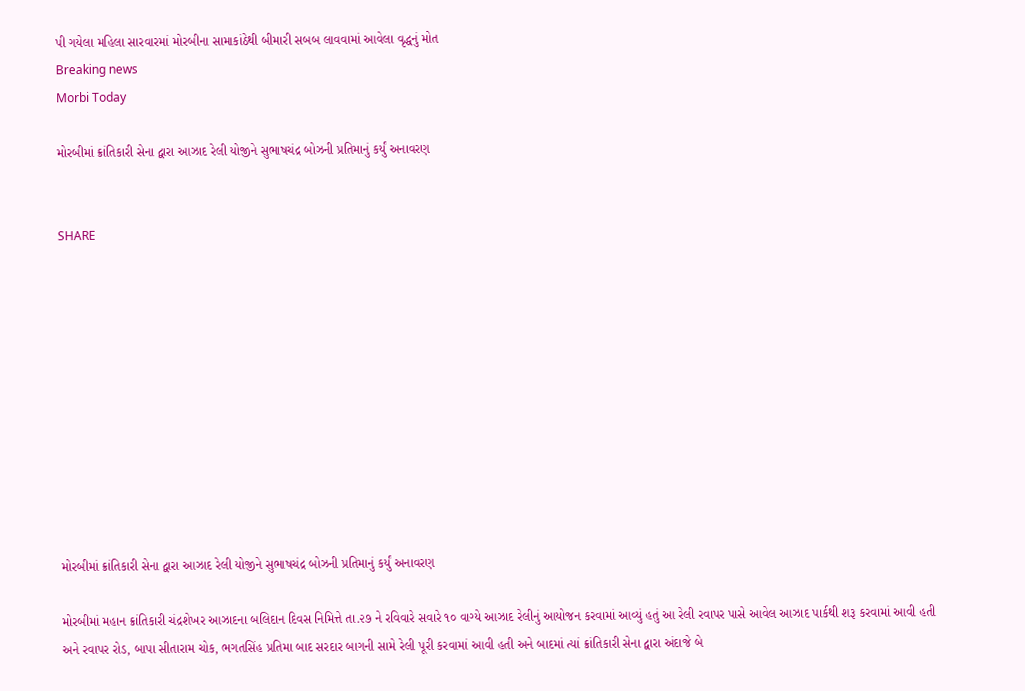પી ગયેલા મહિલા સારવારમાં મોરબીના સામાકાંઠેથી બીમારી સબબ લાવવામાં આવેલા વૃદ્ધનું મોત
Breaking news
Morbi Today

મોરબીમાં ક્રાંતિકારી સેના દ્વારા આઝાદ રેલી યોજીને સુભાષચંદ્ર બોઝની પ્રતિમાનું કર્યું અનાવરણ


SHARE











મોરબીમાં ક્રાંતિકારી સેના દ્વારા આઝાદ રેલી યોજીને સુભાષચંદ્ર બોઝની પ્રતિમાનું કર્યું અનાવરણ

મોરબીમાં મહાન ક્રાંતિકારી ચંદ્રશેખર આઝાદના બલિદાન દિવસ નિમિત્તે તા.૨૭ ને રવિવારે સવારે ૧૦ વાગ્યે આઝાદ રેલીનું આયોજન કરવામાં આવ્યું હતું આ રેલી રવાપર પાસે આવેલ આઝાદ પાર્કથી શરૂ કરવામાં આવી હતી અને રવાપર રોડ, બાપા સીતારામ ચોક, ભગતસિંહ પ્રતિમા બાદ સરદાર બાગની સામે રેલી પૂરી કરવામાં આવી હતી અને બાદમાં ત્યાં ક્રાંતિકારી સેના દ્વારા અંદાજે બે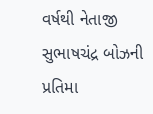વર્ષથી નેતાજી સુભાષચંદ્ર બોઝની પ્રતિમા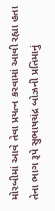મોરબીમાં આવે તેવા પ્રયત્ન કરવામાં આવી રહ્યા હતા તેના ભાગ રૂપે સુભાષચંદ્ર બોઝની પ્રતિમાનું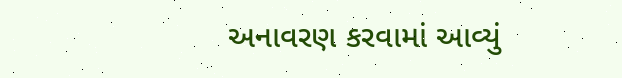અનાવરણ કરવામાં આવ્યું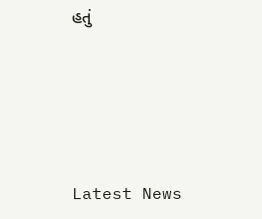હતું






Latest News